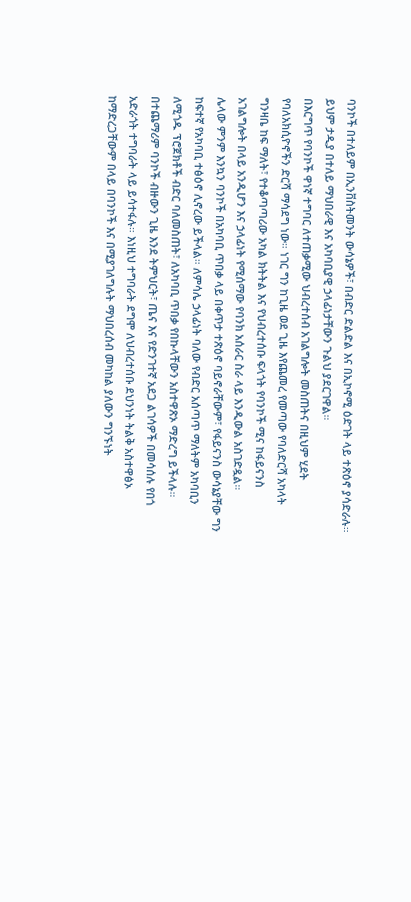ባንኮች በተለይም በኢንቨስትመንት ውሳኔዎች፣ በብድር ድልድል እና በኢኮኖሚ ዕድገት ላይ ተጽዕኖ ያሳድራሉ። ይህም ታዲያ በተለይ ማህበራዊ እና አካባቢያዊ ኃላፊነታቸውን ጉልህ ያደርገዋል።
በእርግጥ የባንኮች ዋነኛ ተግባር ለተጠቃሚው ህብረተሰብ አገልግሎት መስጠትና በዚህም ሂደት የባለአክሲዮኖችን ድርሻ ማሳደግ ነው። ነገር ግን ከጊዜ ወደ ጊዜ እየጨመረ የመጣው የባለድርሻ አካላት ግንዛቤ ከፍ ማለት፣ የተቆጣጣሪው አካል ክትትል እና የህብረተሰቡ ፍላጎት የባንኮች ሚና ከፋይናንስ አገልግሎት በላይ አንዲሆን እና ኃላፊነት የሚሰማው የባንክ አሰራር ስራ ላይ እንዲውል አስገድዷል።
ሌላው ምንም እንኳን ባንኮች በአካባቢ ጥበቃ ላይ በቀጥታ ተጽዕኖ ባይኖራቸውም፣ የፋይናንስ ውሳኔያቸው ግን ከፍተኛ የአካባቢ ተፅዕኖ ሊኖረው ይችላል። ለምሳሌ ኃላፊነት ባለው የብድር አሰጣጥ ማለትም አካባቢን ለሚጎዱ ፕሮጀክቶች ብድር ባለመስጠት፣ ለአካባቢ ጥበቃ የበኩላቸውን አስተዋጽኦ ማድረግ ይችላሉ።
በተጨማሪም ባንኮች ብዙውን ጊዜ እንደ ትምህርት፣ ጤና እና የድንገተኛ አደጋ ልገሳዎች በመሳሰሉ የበጎ አድራጎት ተግባራት ላይ ይሳተፋሉ። እነዚህ ተግባራት ደግሞ ለህብረተሰቡ ደህንነት ትልቅ አስተዋፅኦ ከማድረጋቸውም በላይ በባንኮች እና በሚያገለግሉት ማህበረሰብ መካከል ያለውን ግንኙነት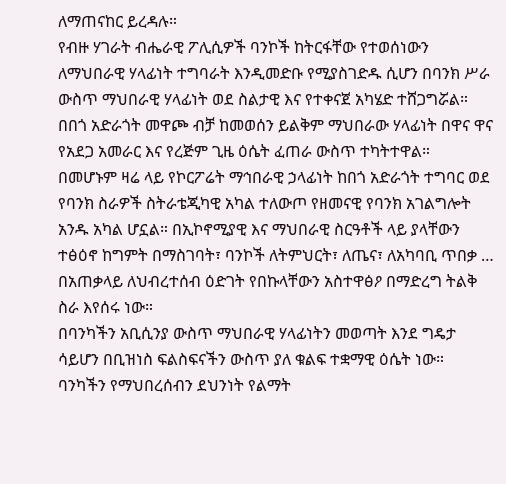ለማጠናከር ይረዳሉ።
የብዙ ሃገራት ብሔራዊ ፖሊሲዎች ባንኮች ከትርፋቸው የተወሰነውን ለማህበራዊ ሃላፊነት ተግባራት እንዲመድቡ የሚያስገድዱ ሲሆን በባንክ ሥራ ውስጥ ማህበራዊ ሃላፊነት ወደ ስልታዊ እና የተቀናጀ አካሄድ ተሸጋግሯል። በበጎ አድራጎት መዋጮ ብቻ ከመወሰን ይልቅም ማህበራው ሃላፊነት በዋና ዋና የአደጋ አመራር እና የረጅም ጊዜ ዕሴት ፈጠራ ውስጥ ተካትተዋል።
በመሆኑም ዛሬ ላይ የኮርፖሬት ማኅበራዊ ኃላፊነት ከበጎ አድራጎት ተግባር ወደ የባንክ ስራዎች ስትራቴጂካዊ አካል ተለውጦ የዘመናዊ የባንክ አገልግሎት አንዱ አካል ሆኗል። በኢኮኖሚያዊ እና ማህበራዊ ስርዓቶች ላይ ያላቸውን ተፅዕኖ ከግምት በማስገባት፣ ባንኮች ለትምህርት፣ ለጤና፣ ለአካባቢ ጥበቃ … በአጠቃላይ ለህብረተሰብ ዕድገት የበኩላቸውን አስተዋፅዖ በማድረግ ትልቅ ስራ እየሰሩ ነው።
በባንካችን አቢሲንያ ውስጥ ማህበራዊ ሃላፊነትን መወጣት እንደ ግዴታ ሳይሆን በቢዝነስ ፍልስፍናችን ውስጥ ያለ ቁልፍ ተቋማዊ ዕሴት ነው። ባንካችን የማህበረሰብን ደህንነት የልማት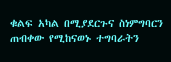ቁልፍ አካል በሚያደርጉና ስነምግባርን ጠብቀው የሚከናወኑ ተግባራትን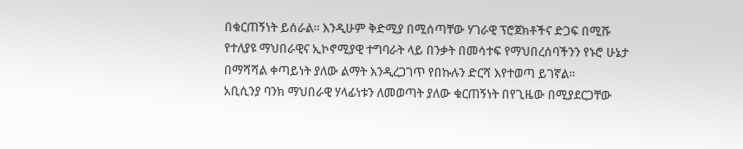በቁርጠኝነት ይሰራል። እንዲሁም ቅድሚያ በሚሰጣቸው ሃገራዊ ፕሮጀክቶችና ድጋፍ በሚሹ የተለያዩ ማህበራዊና ኢኮኖሚያዊ ተግባራት ላይ በንቃት በመሳተፍ የማህበረሰባችንን የኑሮ ሁኔታ በማሻሻል ቀጣይነት ያለው ልማት እንዲረጋገጥ የበኩሉን ድርሻ እየተወጣ ይገኛል።
አቢሲንያ ባንክ ማህበራዊ ሃላፊነቱን ለመወጣት ያለው ቁርጠኝነት በየጊዜው በሚያደርጋቸው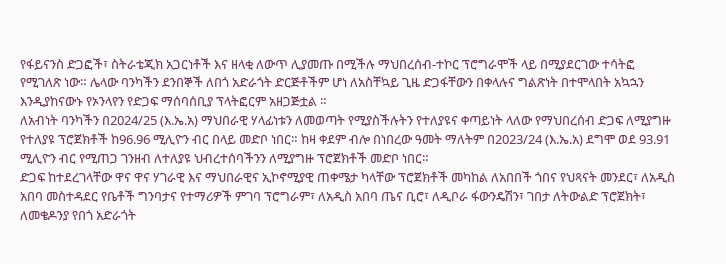የፋይናንስ ድጋፎች፣ ስትራቴጂክ አጋርነቶች እና ዘላቂ ለውጥ ሊያመጡ በሚችሉ ማህበረሰብ-ተኮር ፕሮግራሞች ላይ በሚያደርገው ተሳትፎ የሚገለጽ ነው። ሌላው ባንካችን ደንበኞች ለበጎ አድራጎት ድርጅቶችም ሆነ ለአስቸኳይ ጊዜ ድጋፋቸውን በቀላሉና ግልጽነት በተሞላበት አኳኋን እንዲያከናውኑ የኦንላየን የድጋፍ ማሰባሰቢያ ፕላትፎርም አዘጋጅቷል ።
ለአብነት ባንካችን በ2024/25 (እ.ኤ.አ) ማህበራዊ ሃላፊነቱን ለመወጣት የሚያስችሉትን የተለያዩና ቀጣይነት ላለው የማህበረሰብ ድጋፍ ለሚያግዙ የተለያዩ ፕሮጀክቶች ከ96.96 ሚሊዮን ብር በላይ መድቦ ነበር። ከዛ ቀደም ብሎ በነበረው ዓመት ማለትም በ2023/24 (እ.ኤ.አ) ደግሞ ወደ 93.91 ሚሊዮን ብር የሚጠጋ ገንዘብ ለተለያዩ ህብረተሰባችንን ለሚያግዙ ፕሮጀክቶች መድቦ ነበር።
ድጋፍ ከተደረገላቸው ዋና ዋና ሃገራዊ እና ማህበራዊና ኢኮኖሚያዊ ጠቀሜታ ካላቸው ፕሮጀክቶች መካከል ለአበበች ጎበና የህጻናት መንደር፣ ለአዲስ አበባ መስተዳደር የቤቶች ግንባታና የተማሪዎች ምገባ ፕሮግራም፣ ለአዲስ አበባ ጤና ቢሮ፣ ለዲቦራ ፋውንዴሽን፣ ገበታ ለትውልድ ፕሮጀክት፣ ለመቄዶንያ የበጎ አድራጎት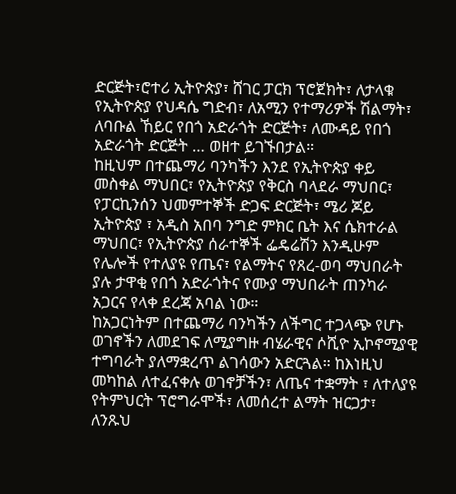ድርጅት፣ሮተሪ ኢትዮጵያ፣ ሸገር ፓርክ ፕሮጀክት፣ ለታላቁ የኢትዮጵያ የህዳሴ ግድብ፣ ለአሚን የተማሪዎች ሽልማት፣ ለባቡል ኸይር የበጎ አድራጎት ድርጅት፣ ለሙዳይ የበጎ አድራጎት ድርጅት … ወዘተ ይገኙበታል።
ከዚህም በተጨማሪ ባንካችን እንደ የኢትዮጵያ ቀይ መስቀል ማህበር፣ የኢትዮጵያ የቅርስ ባላደራ ማህበር፣ የፓርኪንሰን ህመምተኞች ድጋፍ ድርጅት፣ ሜሪ ጆይ ኢትዮጵያ ፣ አዲስ አበባ ንግድ ምክር ቤት እና ሴክተራል ማህበር፣ የኢትዮጵያ ሰራተኞች ፌዴሬሽን እንዲሁም የሌሎች የተለያዩ የጤና፣ የልማትና የጸረ-ወባ ማህበራት ያሉ ታዋቂ የበጎ አድራጎትና የሙያ ማህበራት ጠንካራ አጋርና የላቀ ደረጃ አባል ነው።
ከአጋርነትም በተጨማሪ ባንካችን ለችግር ተጋላጭ የሆኑ ወገኖችን ለመደገፍ ለሚያግዙ ብሄራዊና ሶሺዮ ኢኮኖሚያዊ ተግባራት ያለማቋረጥ ልገሳውን አድርጓል። ከእነዚህ መካከል ለተፈናቀሉ ወገኖቻችን፣ ለጤና ተቋማት ፣ ለተለያዩ የትምህርት ፕሮግራሞች፣ ለመሰረተ ልማት ዝርጋታ፣ ለንጹህ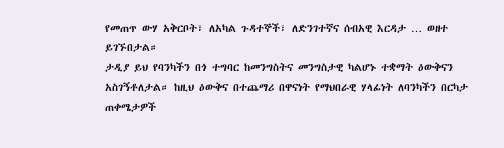የመጠጥ ውሃ አቅርቦት፣ ለአካል ጉዳተኞች፣ ለድንገተኛና ሰብአዊ እርዳታ … ወዘተ ይገኙበታል።
ታዲያ ይህ የባንካችን በጎ ተግባር ከመንግስትና መንግስታዊ ካልሆኑ ተቋማት ዕውቅናን አስገኝቶለታል። ከዚህ ዕውቅና በተጨማሪ በዋናነት የማህበራዊ ሃላፊነት ለባንካችን በርካታ ጠቀሜታዎች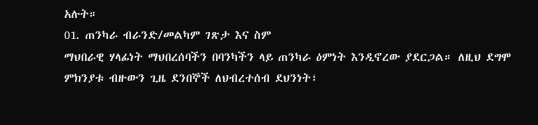አሉት።
01. ጠንካራ ብራንድ/መልካም ገጽታ እና ስም
ማህበራዊ ሃላፊነት ማህበረሰባችን በባንካችን ላይ ጠንካራ ዕምነት እንዲኖረው ያደርጋል። ለዚህ ደግሞ ምክንያቱ ብዙውን ጊዜ ደንበኞች ለህብረተሰብ ደህንነት፣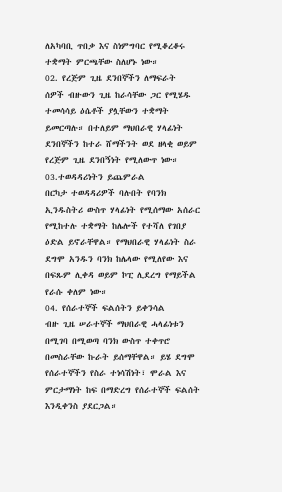ለአካባቢ ጥበቃ እና ስነምግባር የሚቆረቆሩ ተቋማት ምርጫቸው ስለሆኑ ነው።
02. የረጅም ጊዜ ደንበኞችን ለማፍራት
ሰዎች ብዙውን ጊዜ ከራሳቸው ጋር የሚሄዱ ተመሳሳይ ዕሴቶች ያሏቸውን ተቋማት ይመርጣሉ። በተለይም ማህበራዊ ሃላፊነት ደንበኞችን ከተራ ሸማችንት ወደ ዘላቂ ወይም የረጅም ጊዜ ደንበኝነት የሚለውጥ ነው።
03.ተወዳዳሪነትን ይጨምራል
በርካታ ተወዳዳሪዎች ባሉበት የባንክ ኢንዱስትሪ ውስጥ ሃላፊነት የሚሰማው አሰራር የሚከተሉ ተቋማት ከሌሎች የተሻለ የገበያ ዕድል ይኖራቸዋል። የማህበራዊ ሃላፊነት ስራ ደግሞ አንዱን ባንክ ከሌላው የሚለየው እና በፍጹም ሊቀዳ ወይም ኮፒ ሊደረግ የማይችል የራሱ ቀለም ነው።
04. የሰራተኞች ፍልሰትን ይቀንሳል
ብዙ ጊዜ ሠራተኞች ማህበራዊ ሓላፊነቱን በሚገባ በሚወጣ ባንክ ውስጥ ተቀጥሮ በመስራቸው ኩራት ይሰማቸዋል። ይሄ ደግሞ የሰራተኞችን የስራ ተነሳሽነት፣ ሞራል እና ምርታማነት ከፍ በማድረግ የሰራተኞች ፍልሰት እንዲቀንስ ያደርጋል።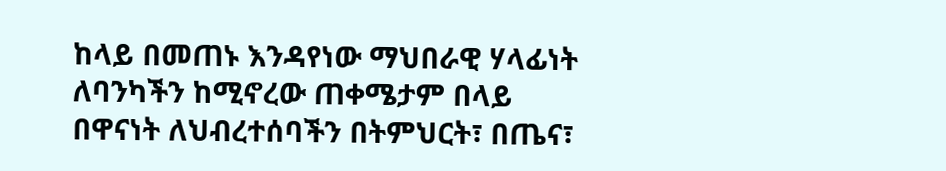ከላይ በመጠኑ እንዳየነው ማህበራዊ ሃላፊነት ለባንካችን ከሚኖረው ጠቀሜታም በላይ በዋናነት ለህብረተሰባችን በትምህርት፣ በጤና፣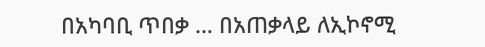በአካባቢ ጥበቃ … በአጠቃላይ ለኢኮኖሚ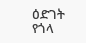ዕድገት የጎላ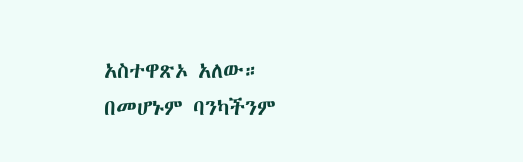አስተዋጽኦ አለው። በመሆኑም ባንካችንም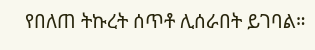የበለጠ ትኩረት ሰጥቶ ሊሰራበት ይገባል።